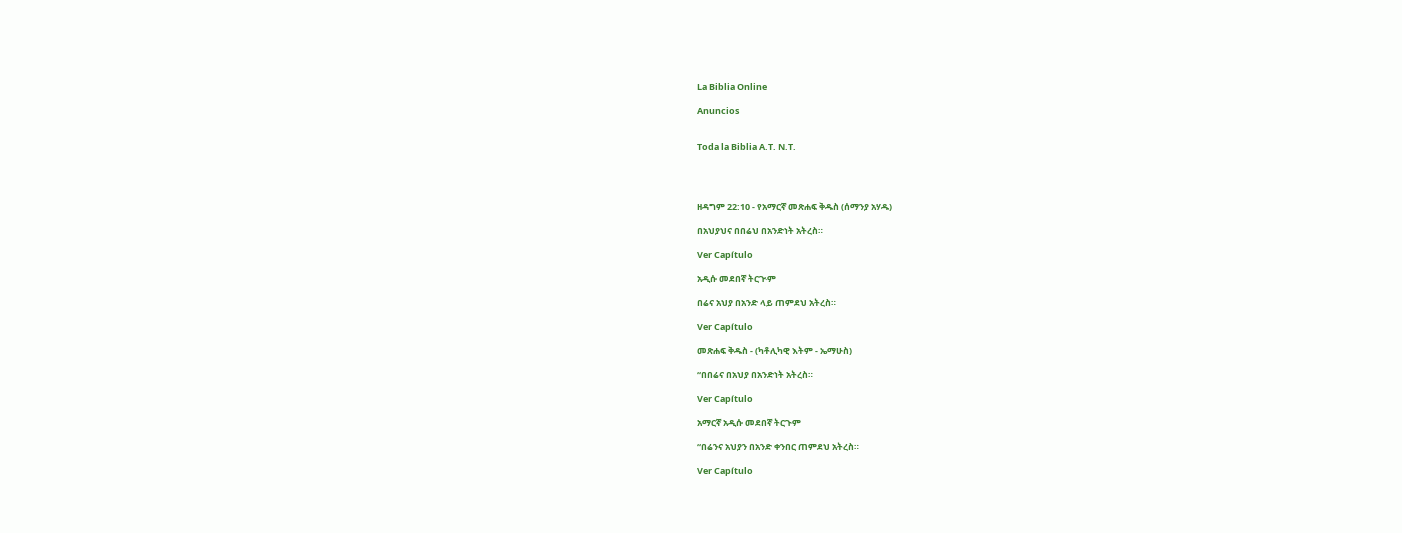La Biblia Online

Anuncios


Toda la Biblia A.T. N.T.




ዘዳግም 22:10 - የአማርኛ መጽሐፍ ቅዱስ (ሰማንያ አሃዱ)

በአህያህና በበሬህ በአንድነት አትረስ።

Ver Capítulo

አዲሱ መደበኛ ትርጒም

በሬና አህያ በአንድ ላይ ጠምደህ አትረስ።

Ver Capítulo

መጽሐፍ ቅዱስ - (ካቶሊካዊ እትም - ኤማሁስ)

“በበሬና በአህያ በአንድነት አትረስ።

Ver Capítulo

አማርኛ አዲሱ መደበኛ ትርጉም

“በሬንና አህያን በአንድ ቀንበር ጠምደህ አትረስ።

Ver Capítulo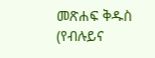መጽሐፍ ቅዱስ (የብሉይና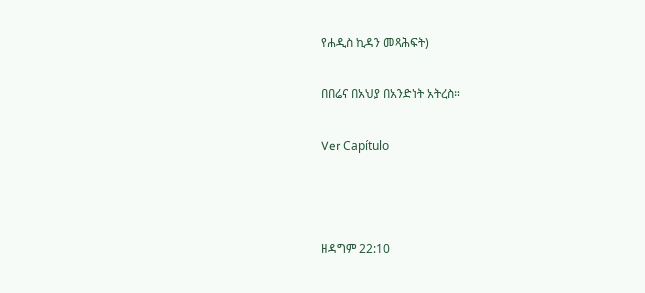የሐዲስ ኪዳን መጻሕፍት)

በበሬና በአህያ በአንድነት አትረስ።

Ver Capítulo



ዘዳግም 22:10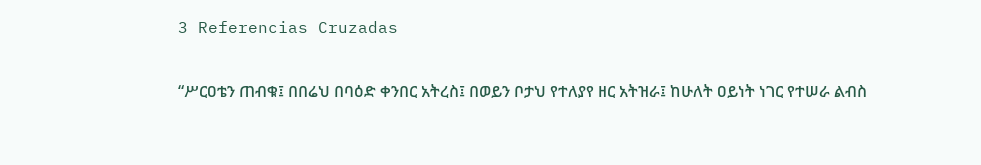3 Referencias Cruzadas

“ሥርዐቴን ጠብቁ፤ በበሬህ በባዕድ ቀንበር አትረስ፤ በወይን ቦታህ የተለያየ ዘር አትዝራ፤ ከሁለት ዐይነት ነገር የተሠራ ልብስ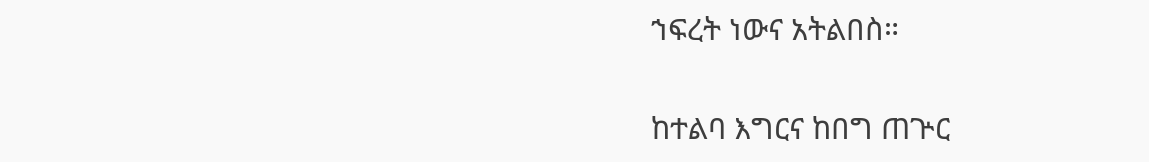ኀፍረት ነውና አትልበስ።


ከተልባ እግርና ከበግ ጠጕር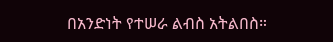በአንድነት የተሠራ ልብስ አትልበስ።